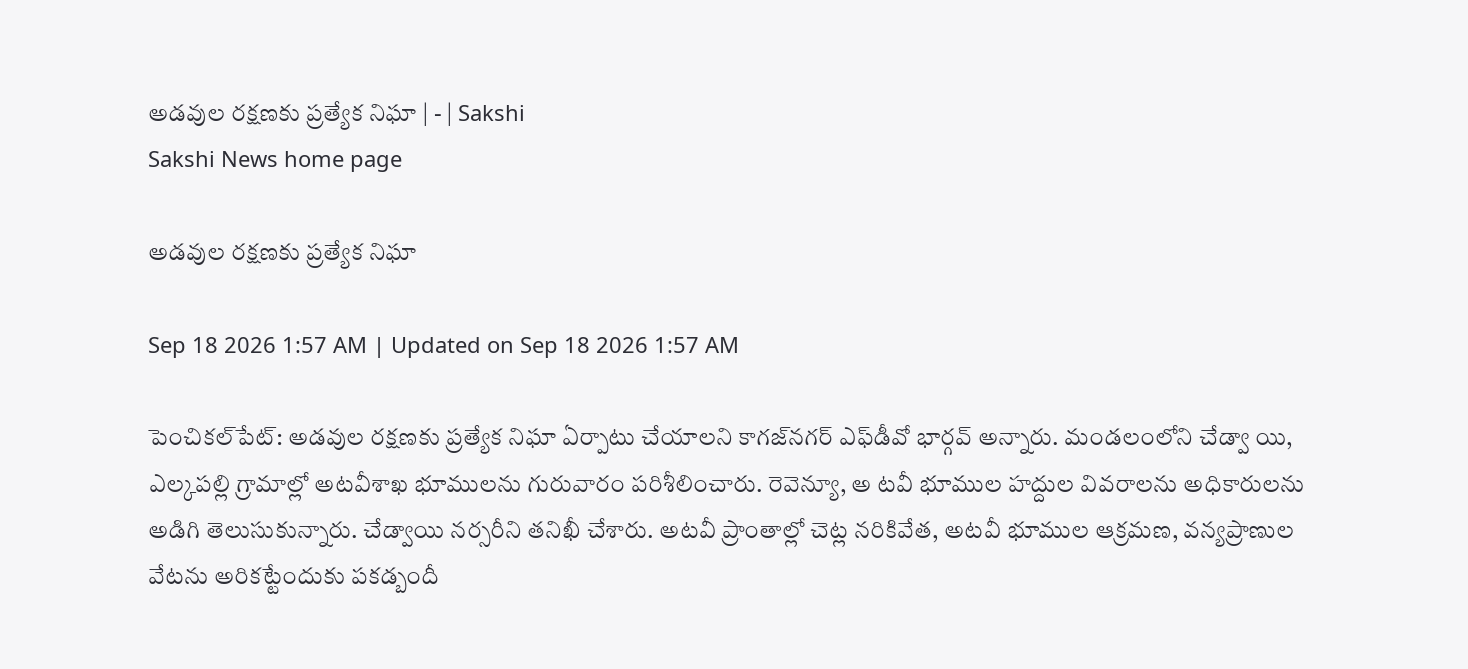అడవుల రక్షణకు ప్రత్యేక నిఘా | - | Sakshi
Sakshi News home page

అడవుల రక్షణకు ప్రత్యేక నిఘా

Sep 18 2026 1:57 AM | Updated on Sep 18 2026 1:57 AM

పెంచికల్‌పేట్‌: అడవుల రక్షణకు ప్రత్యేక నిఘా ఏర్పాటు చేయాలని కాగజ్‌నగర్‌ ఎఫ్‌డీవో భార్గవ్‌ అన్నారు. మండలంలోని చేడ్వా యి, ఎల్కపల్లి గ్రామాల్లో అటవీశాఖ భూములను గురువారం పరిశీలించారు. రెవెన్యూ, అ టవీ భూముల హద్దుల వివరాలను అధికారులను అడిగి తెలుసుకున్నారు. చేడ్వాయి నర్సరీని తనిఖీ చేశారు. అటవీ ప్రాంతాల్లో చెట్ల నరికివేత, అటవీ భూముల ఆక్రమణ, వన్యప్రాణుల వేటను అరికట్టేందుకు పకడ్బందీ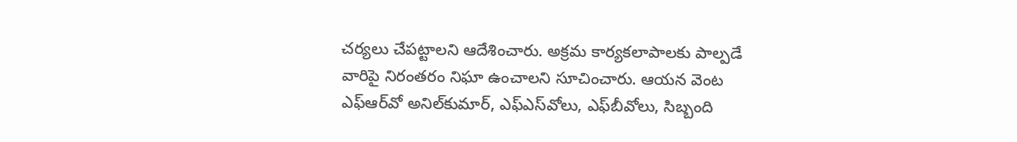చర్యలు చేపట్టాలని ఆదేశించారు. అక్రమ కార్యకలాపాలకు పాల్పడే వారిపై నిరంతరం నిఘా ఉంచాలని సూచించారు. ఆయన వెంట ఎఫ్‌ఆర్‌వో అనిల్‌కుమార్‌, ఎఫ్‌ఎస్‌వోలు, ఎఫ్‌బీవోలు, సిబ్బంది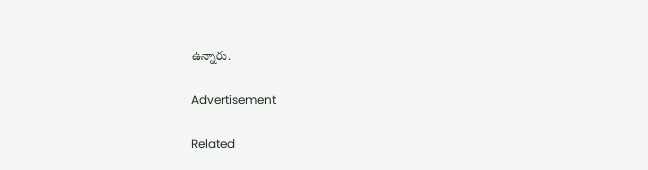ఉన్నారు.

Advertisement

Related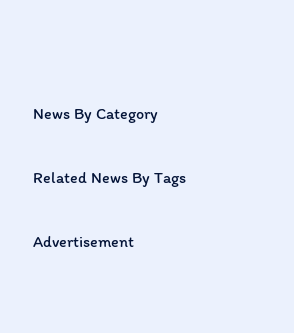News By Category

Related News By Tags

Advertisement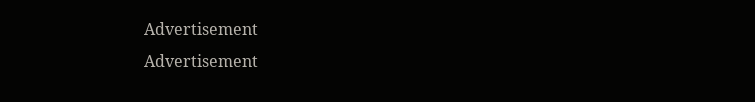Advertisement
Advertisement